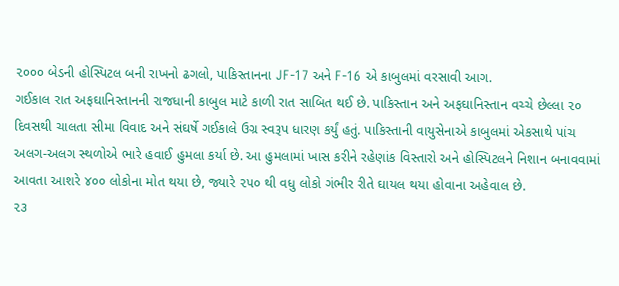૨૦૦૦ બેડની હોસ્પિટલ બની રાખનો ઢગલો, પાકિસ્તાનના JF-17 અને F-16 એ કાબુલમાં વરસાવી આગ.
ગઈકાલ રાત અફઘાનિસ્તાનની રાજધાની કાબુલ માટે કાળી રાત સાબિત થઈ છે. પાકિસ્તાન અને અફઘાનિસ્તાન વચ્ચે છેલ્લા ૨૦ દિવસથી ચાલતા સીમા વિવાદ અને સંઘર્ષે ગઈકાલે ઉગ્ર સ્વરૂપ ધારણ કર્યું હતું. પાકિસ્તાની વાયુસેનાએ કાબુલમાં એકસાથે પાંચ અલગ-અલગ સ્થળોએ ભારે હવાઈ હુમલા કર્યા છે. આ હુમલામાં ખાસ કરીને રહેણાંક વિસ્તારો અને હોસ્પિટલને નિશાન બનાવવામાં આવતા આશરે ૪૦૦ લોકોના મોત થયા છે, જ્યારે ૨૫૦ થી વધુ લોકો ગંભીર રીતે ઘાયલ થયા હોવાના અહેવાલ છે.
૨૩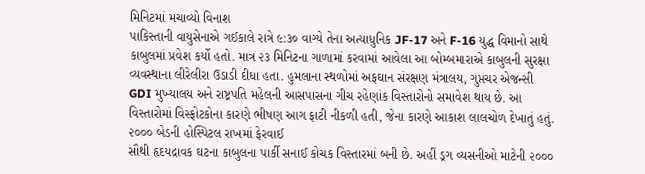મિનિટમાં મચાવ્યો વિનાશ
પાકિસ્તાની વાયુસેનાએ ગઈકાલે રાત્રે ૯:૩૦ વાગ્યે તેના અત્યાધુનિક JF-17 અને F-16 યુદ્ધ વિમાનો સાથે કાબુલમાં પ્રવેશ કર્યો હતો. માત્ર ૨૩ મિનિટના ગાળામાં કરવામાં આવેલા આ બોમ્બમારાએ કાબુલની સુરક્ષા વ્યવસ્થાના લીરેલીરા ઉડાડી દીધા હતા. હુમલાના સ્થળોમાં અફઘાન સંરક્ષણ મંત્રાલય, ગુપ્તચર એજન્સી GDI મુખ્યાલય અને રાષ્ટ્રપતિ મહેલની આસપાસના ગીચ રહેણાંક વિસ્તારોનો સમાવેશ થાય છે. આ વિસ્તારોમાં વિસ્ફોટકોના કારણે ભીષણ આગ ફાટી નીકળી હતી, જેના કારણે આકાશ લાલચોળ દેખાતું હતું.
૨૦૦૦ બેડની હોસ્પિટલ રાખમાં ફેરવાઈ
સૌથી હૃદયદ્રાવક ઘટના કાબુલના પાર્કી સનાઈ કોચક વિસ્તારમાં બની છે. અહીં ડ્રગ વ્યસનીઓ માટેની ૨૦૦૦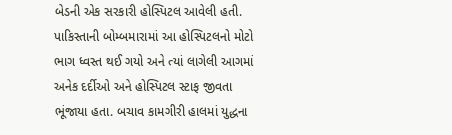બેડની એક સરકારી હોસ્પિટલ આવેલી હતી. પાકિસ્તાની બોમ્બમારામાં આ હોસ્પિટલનો મોટો ભાગ ધ્વસ્ત થઈ ગયો અને ત્યાં લાગેલી આગમાં અનેક દર્દીઓ અને હોસ્પિટલ સ્ટાફ જીવતા ભૂંજાયા હતા. બચાવ કામગીરી હાલમાં યુદ્ધના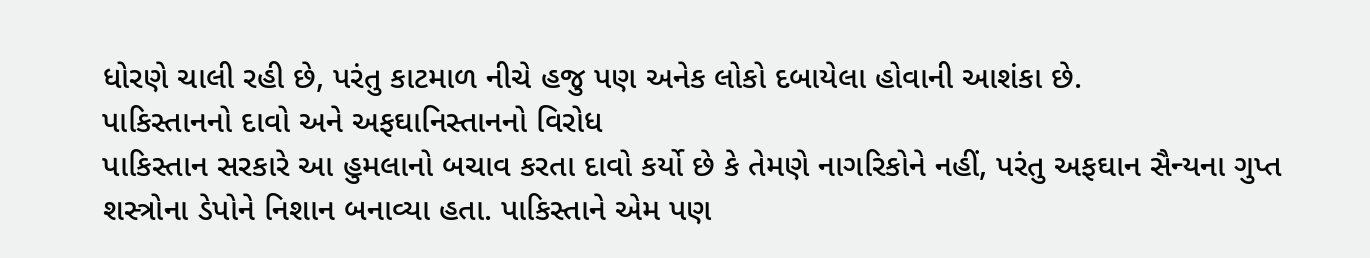ધોરણે ચાલી રહી છે, પરંતુ કાટમાળ નીચે હજુ પણ અનેક લોકો દબાયેલા હોવાની આશંકા છે.
પાકિસ્તાનનો દાવો અને અફઘાનિસ્તાનનો વિરોધ
પાકિસ્તાન સરકારે આ હુમલાનો બચાવ કરતા દાવો કર્યો છે કે તેમણે નાગરિકોને નહીં, પરંતુ અફઘાન સૈન્યના ગુપ્ત શસ્ત્રોના ડેપોને નિશાન બનાવ્યા હતા. પાકિસ્તાને એમ પણ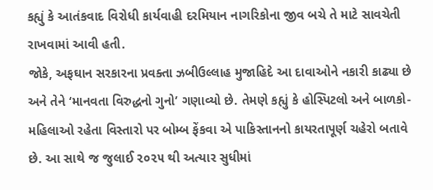કહ્યું કે આતંકવાદ વિરોધી કાર્યવાહી દરમિયાન નાગરિકોના જીવ બચે તે માટે સાવચેતી રાખવામાં આવી હતી.
જોકે, અફઘાન સરકારના પ્રવક્તા ઝબીઉલ્લાહ મુજાહિદે આ દાવાઓને નકારી કાઢ્યા છે અને તેને ‘માનવતા વિરુદ્ધનો ગુનો’ ગણાવ્યો છે. તેમણે કહ્યું કે હોસ્પિટલો અને બાળકો-મહિલાઓ રહેતા વિસ્તારો પર બોમ્બ ફેંકવા એ પાકિસ્તાનનો કાયરતાપૂર્ણ ચહેરો બતાવે છે. આ સાથે જ જુલાઈ ૨૦૨૫ થી અત્યાર સુધીમાં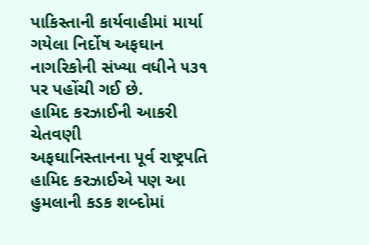પાકિસ્તાની કાર્યવાહીમાં માર્યા ગયેલા નિર્દોષ અફઘાન નાગરિકોની સંખ્યા વધીને ૫૩૧ પર પહોંચી ગઈ છે.
હામિદ કરઝાઈની આકરી ચેતવણી
અફઘાનિસ્તાનના પૂર્વ રાષ્ટ્રપતિ હામિદ કરઝાઈએ પણ આ હુમલાની કડક શબ્દોમાં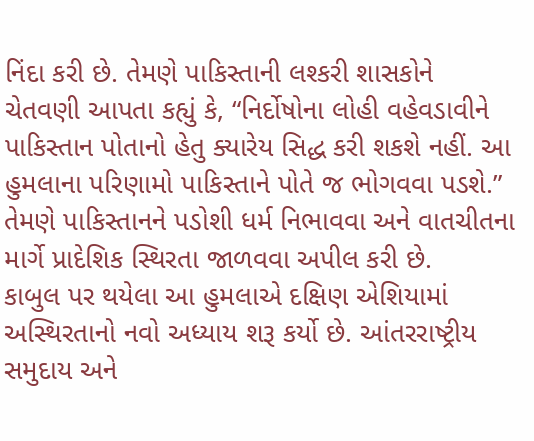નિંદા કરી છે. તેમણે પાકિસ્તાની લશ્કરી શાસકોને ચેતવણી આપતા કહ્યું કે, “નિર્દોષોના લોહી વહેવડાવીને પાકિસ્તાન પોતાનો હેતુ ક્યારેય સિદ્ધ કરી શકશે નહીં. આ હુમલાના પરિણામો પાકિસ્તાને પોતે જ ભોગવવા પડશે.” તેમણે પાકિસ્તાનને પડોશી ધર્મ નિભાવવા અને વાતચીતના માર્ગે પ્રાદેશિક સ્થિરતા જાળવવા અપીલ કરી છે.
કાબુલ પર થયેલા આ હુમલાએ દક્ષિણ એશિયામાં અસ્થિરતાનો નવો અધ્યાય શરૂ કર્યો છે. આંતરરાષ્ટ્રીય સમુદાય અને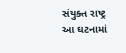સંયુક્ત રાષ્ટ્ર આ ઘટનામાં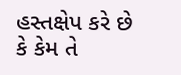હસ્તક્ષેપ કરે છે કે કેમ તે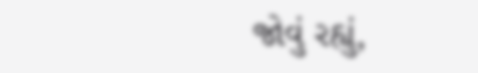જોવું રહ્યું,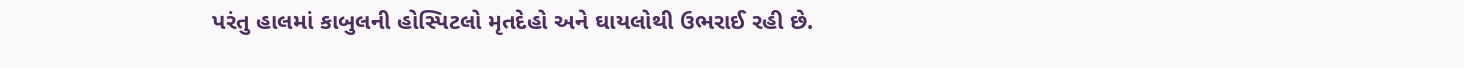પરંતુ હાલમાં કાબુલની હોસ્પિટલો મૃતદેહો અને ઘાયલોથી ઉભરાઈ રહી છે.